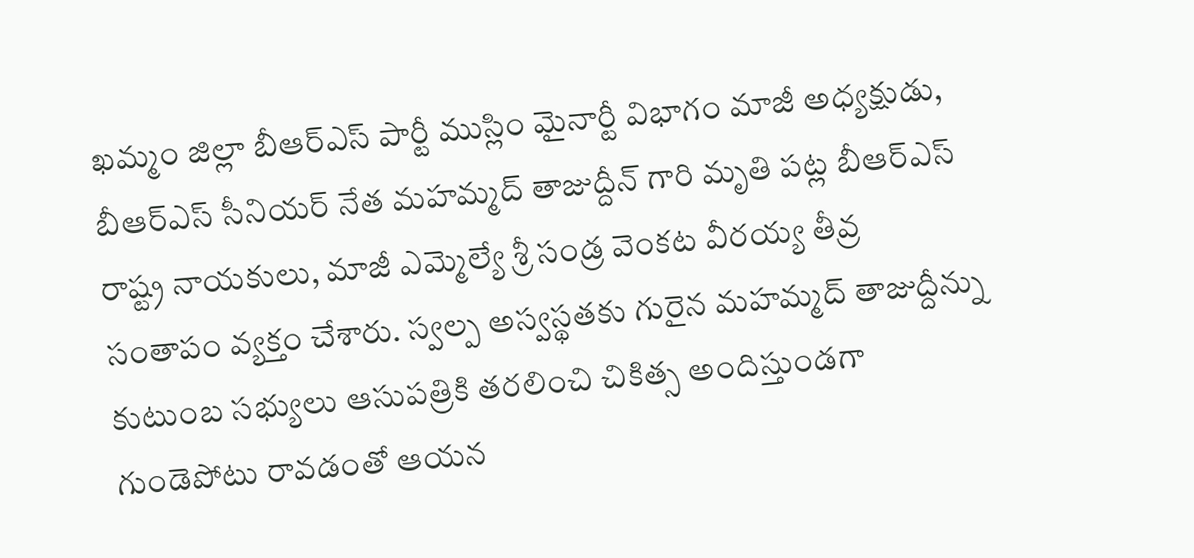ఖమ్మం జిల్లా బీఆర్ఎస్ పార్టీ ముస్లిం మైనార్టీ విభాగం మాజీ అధ్యక్షుడు, బీఆర్ఎస్ సీనియర్ నేత మహమ్మద్ తాజుద్దీన్ గారి మృతి పట్ల బీఆర్ఎస్ రాష్ట్ర నాయకులు, మాజీ ఎమ్మెల్యే శ్రీ సండ్ర వెంకట వీరయ్య తీవ్ర సంతాపం వ్యక్తం చేశారు. స్వల్ప అస్వస్థతకు గురైన మహమ్మద్ తాజుద్దీన్ను కుటుంబ సభ్యులు ఆసుపత్రికి తరలించి చికిత్స అందిస్తుండగా గుండెపోటు రావడంతో ఆయన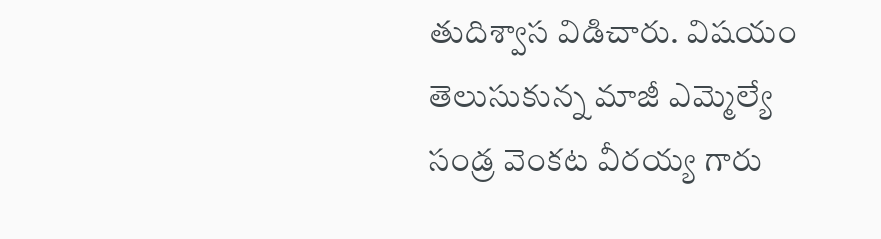తుదిశ్వాస విడిచారు. విషయం తెలుసుకున్న మాజీ ఎమ్మెల్యే సండ్ర వెంకట వీరయ్య గారు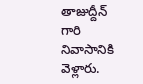తాజుద్దీన్ గారి నివాసానికి వెళ్లారు.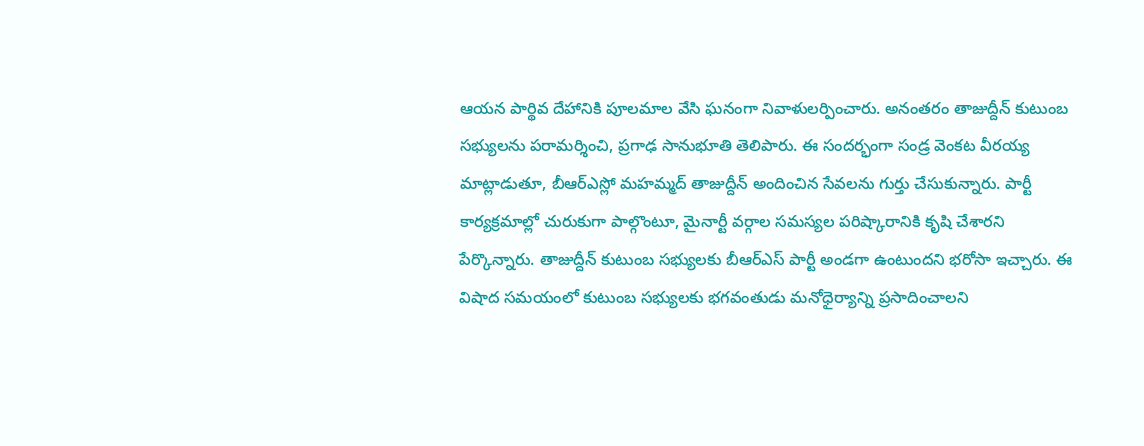ఆయన పార్థివ దేహానికి పూలమాల వేసి ఘనంగా నివాళులర్పించారు. అనంతరం తాజుద్దీన్ కుటుంబ సభ్యులను పరామర్శించి, ప్రగాఢ సానుభూతి తెలిపారు. ఈ సందర్భంగా సండ్ర వెంకట వీరయ్య మాట్లాడుతూ, బీఆర్ఎస్లో మహమ్మద్ తాజుద్దీన్ అందించిన సేవలను గుర్తు చేసుకున్నారు. పార్టీ కార్యక్రమాల్లో చురుకుగా పాల్గొంటూ, మైనార్టీ వర్గాల సమస్యల పరిష్కారానికి కృషి చేశారని పేర్కొన్నారు. తాజుద్దీన్ కుటుంబ సభ్యులకు బీఆర్ఎస్ పార్టీ అండగా ఉంటుందని భరోసా ఇచ్చారు. ఈ విషాద సమయంలో కుటుంబ సభ్యులకు భగవంతుడు మనోధైర్యాన్ని ప్రసాదించాలని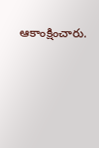ఆకాంక్షించారు.